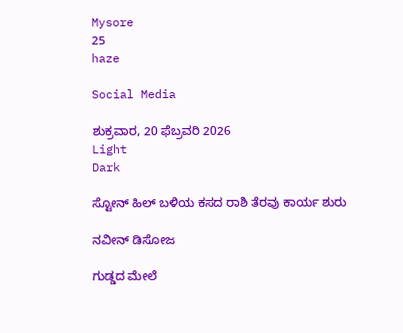Mysore
25
haze

Social Media

ಶುಕ್ರವಾರ, 20 ಫೆಬ್ರವರಿ 2026
Light
Dark

ಸ್ಟೋನ್ ಹಿಲ್ ಬಳಿಯ ಕಸದ ರಾಶಿ ತೆರವು ಕಾರ್ಯ ಶುರು

ನವೀನ್ ಡಿಸೋಜ

ಗುಡ್ಡದ ಮೇಲೆ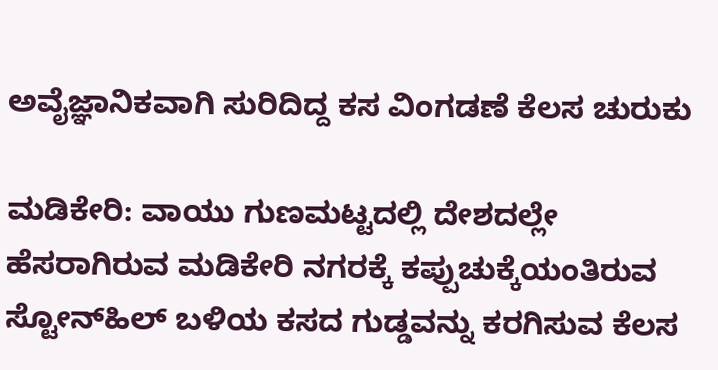ಅವೈಜ್ಞಾನಿಕವಾಗಿ ಸುರಿದಿದ್ದ ಕಸ ವಿಂಗಡಣೆ ಕೆಲಸ ಚುರುಕು

ಮಡಿಕೇರಿ: ವಾಯು ಗುಣಮಟ್ಟದಲ್ಲಿ ದೇಶದಲ್ಲೇ ಹೆಸರಾಗಿರುವ ಮಡಿಕೇರಿ ನಗರಕ್ಕೆ ಕಪ್ಪುಚುಕ್ಕೆಯಂತಿರುವ ಸ್ಟೋನ್‌ಹಿಲ್ ಬಳಿಯ ಕಸದ ಗುಡ್ಡವನ್ನು ಕರಗಿಸುವ ಕೆಲಸ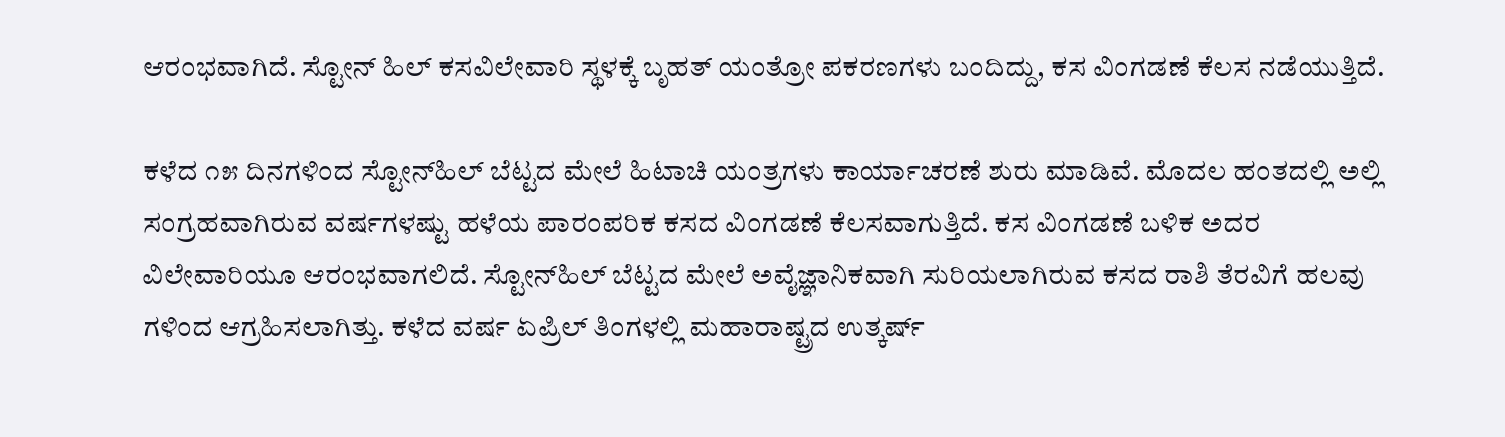ಆರಂಭವಾಗಿದೆ. ಸ್ಟೋನ್ ಹಿಲ್ ಕಸವಿಲೇವಾರಿ ಸ್ಥಳಕ್ಕೆ ಬೃಹತ್ ಯಂತ್ರೋ ಪಕರಣಗಳು ಬಂದಿದ್ದು, ಕಸ ವಿಂಗಡಣೆ ಕೆಲಸ ನಡೆಯುತ್ತಿದೆ.

ಕಳೆದ ೧೫ ದಿನಗಳಿಂದ ಸ್ಟೋನ್‌ಹಿಲ್ ಬೆಟ್ಟದ ಮೇಲೆ ಹಿಟಾಚಿ ಯಂತ್ರಗಳು ಕಾರ್ಯಾಚರಣೆ ಶುರು ಮಾಡಿವೆ. ಮೊದಲ ಹಂತದಲ್ಲಿ ಅಲ್ಲಿ ಸಂಗ್ರಹವಾಗಿರುವ ವರ್ಷಗಳಷ್ಟು ಹಳೆಯ ಪಾರಂಪರಿಕ ಕಸದ ವಿಂಗಡಣೆ ಕೆಲಸವಾಗುತ್ತಿದೆ. ಕಸ ವಿಂಗಡಣೆ ಬಳಿಕ ಅದರ ವಿಲೇವಾರಿಯೂ ಆರಂಭವಾಗಲಿದೆ. ಸ್ಟೋನ್‌ಹಿಲ್ ಬೆಟ್ಟದ ಮೇಲೆ ಅವೈಜ್ಞಾನಿಕವಾಗಿ ಸುರಿಯಲಾಗಿರುವ ಕಸದ ರಾಶಿ ತೆರವಿಗೆ ಹಲವು ಗಳಿಂದ ಆಗ್ರಹಿಸಲಾಗಿತ್ತು. ಕಳೆದ ವರ್ಷ ಏಪ್ರಿಲ್ ತಿಂಗಳಲ್ಲಿ ಮಹಾರಾಷ್ಟ್ರದ ಉತ್ಕರ್ಷ್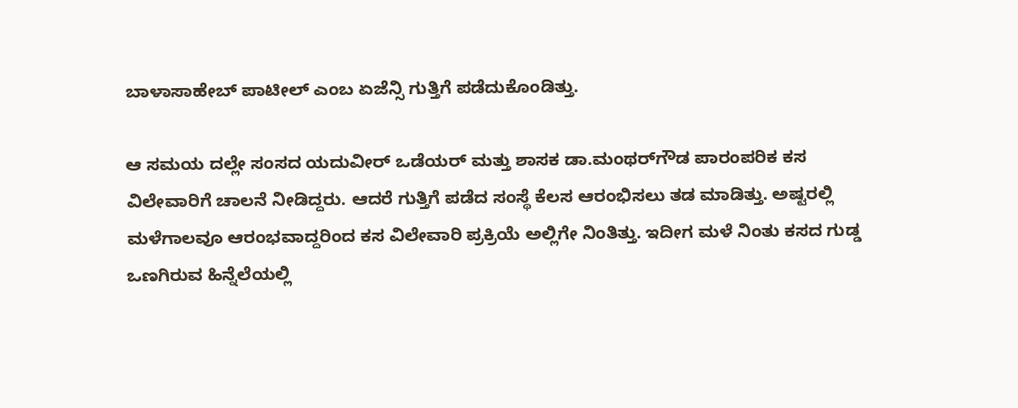ಬಾಳಾಸಾಹೇಬ್ ಪಾಟೀಲ್ ಎಂಬ ಏಜೆನ್ಸಿ ಗುತ್ತಿಗೆ ಪಡೆದುಕೊಂಡಿತ್ತು.

ಆ ಸಮಯ ದಲ್ಲೇ ಸಂಸದ ಯದುವೀರ್ ಒಡೆಯರ್ ಮತ್ತು ಶಾಸಕ ಡಾ.ಮಂಥರ್‌ಗೌಡ ಪಾರಂಪರಿಕ ಕಸ ವಿಲೇವಾರಿಗೆ ಚಾಲನೆ ನೀಡಿದ್ದರು. ಆದರೆ ಗುತ್ತಿಗೆ ಪಡೆದ ಸಂಸ್ಥೆ ಕೆಲಸ ಆರಂಭಿಸಲು ತಡ ಮಾಡಿತ್ತು. ಅಷ್ಟರಲ್ಲಿ ಮಳೆಗಾಲವೂ ಆರಂಭವಾದ್ದರಿಂದ ಕಸ ವಿಲೇವಾರಿ ಪ್ರಕ್ರಿಯೆ ಅಲ್ಲಿಗೇ ನಿಂತಿತ್ತು. ಇದೀಗ ಮಳೆ ನಿಂತು ಕಸದ ಗುಡ್ಡ ಒಣಗಿರುವ ಹಿನ್ನೆಲೆಯಲ್ಲಿ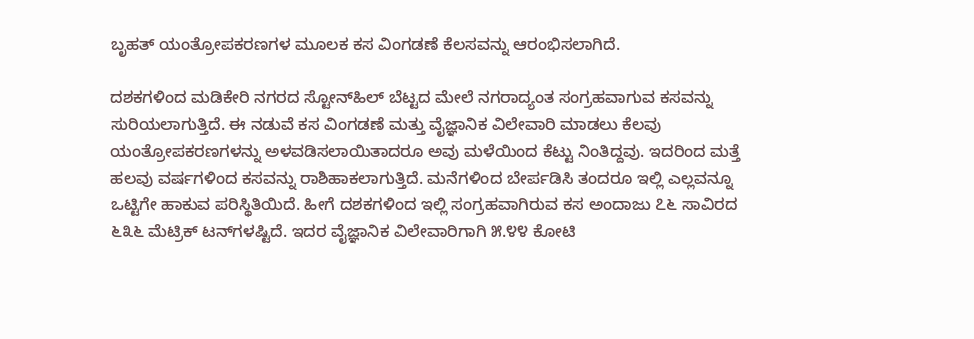ಬೃಹತ್ ಯಂತ್ರೋಪಕರಣಗಳ ಮೂಲಕ ಕಸ ವಿಂಗಡಣೆ ಕೆಲಸವನ್ನು ಆರಂಭಿಸಲಾಗಿದೆ.

ದಶಕಗಳಿಂದ ಮಡಿಕೇರಿ ನಗರದ ಸ್ಟೋನ್‌ಹಿಲ್ ಬೆಟ್ಟದ ಮೇಲೆ ನಗರಾದ್ಯಂತ ಸಂಗ್ರಹವಾಗುವ ಕಸವನ್ನು ಸುರಿಯಲಾಗುತ್ತಿದೆ. ಈ ನಡುವೆ ಕಸ ವಿಂಗಡಣೆ ಮತ್ತು ವೈಜ್ಞಾನಿಕ ವಿಲೇವಾರಿ ಮಾಡಲು ಕೆಲವು ಯಂತ್ರೋಪಕರಣಗಳನ್ನು ಅಳವಡಿಸಲಾಯಿತಾದರೂ ಅವು ಮಳೆಯಿಂದ ಕೆಟ್ಟು ನಿಂತಿದ್ದವು. ಇದರಿಂದ ಮತ್ತೆ ಹಲವು ವರ್ಷಗಳಿಂದ ಕಸವನ್ನು ರಾಶಿಹಾಕಲಾಗುತ್ತಿದೆ. ಮನೆಗಳಿಂದ ಬೇರ್ಪಡಿಸಿ ತಂದರೂ ಇಲ್ಲಿ ಎಲ್ಲವನ್ನೂ ಒಟ್ಟಿಗೇ ಹಾಕುವ ಪರಿಸ್ಥಿತಿಯಿದೆ. ಹೀಗೆ ದಶಕಗಳಿಂದ ಇಲ್ಲಿ ಸಂಗ್ರಹವಾಗಿರುವ ಕಸ ಅಂದಾಜು ೭೬ ಸಾವಿರದ ೬೩೬ ಮೆಟ್ರಿಕ್ ಟನ್‌ಗಳಷ್ಟಿದೆ. ಇದರ ವೈಜ್ಞಾನಿಕ ವಿಲೇವಾರಿಗಾಗಿ ೫.೪೪ ಕೋಟಿ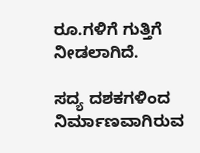ರೂ.ಗಳಿಗೆ ಗುತ್ತಿಗೆ ನೀಡಲಾಗಿದೆ.

ಸದ್ಯ ದಶಕಗಳಿಂದ ನಿರ್ಮಾಣವಾಗಿರುವ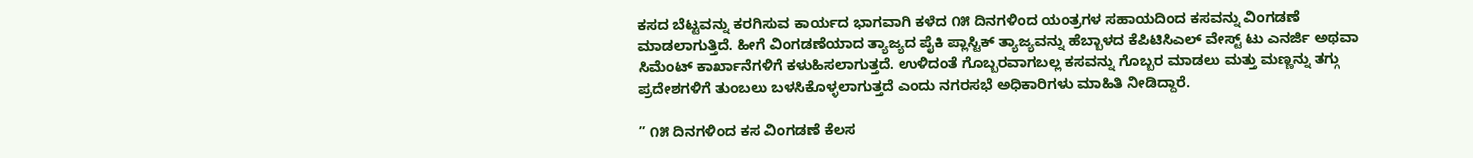ಕಸದ ಬೆಟ್ಟವನ್ನು ಕರಗಿಸುವ ಕಾರ್ಯದ ಭಾಗವಾಗಿ ಕಳೆದ ೧೫ ದಿನಗಳಿಂದ ಯಂತ್ರಗಳ ಸಹಾಯದಿಂದ ಕಸವನ್ನು ವಿಂಗಡಣೆ ಮಾಡಲಾಗುತ್ತಿದೆ. ಹೀಗೆ ವಿಂಗಡಣೆಯಾದ ತ್ಯಾಜ್ಯದ ಪೈಕಿ ಪ್ಲಾಸ್ಟಿಕ್ ತ್ಯಾಜ್ಯವನ್ನು ಹೆಬ್ಬಾಳದ ಕೆಪಿಟಿಸಿಎಲ್ ವೇಸ್ಟ್ ಟು ಎನರ್ಜಿ ಅಥವಾ ಸಿಮೆಂಟ್ ಕಾರ್ಖಾನೆಗಳಿಗೆ ಕಳುಹಿಸಲಾಗುತ್ತದೆ. ಉಳಿದಂತೆ ಗೊಬ್ಬರವಾಗಬಲ್ಲ ಕಸವನ್ನು ಗೊಬ್ಬರ ಮಾಡಲು ಮತ್ತು ಮಣ್ಣನ್ನು ತಗ್ಗು ಪ್ರದೇಶಗಳಿಗೆ ತುಂಬಲು ಬಳಸಿಕೊಳ್ಳಲಾಗುತ್ತದೆ ಎಂದು ನಗರಸಭೆ ಅಧಿಕಾರಿಗಳು ಮಾಹಿತಿ ನೀಡಿದ್ದಾರೆ.

” ೧೫ ದಿನಗಳಿಂದ ಕಸ ವಿಂಗಡಣೆ ಕೆಲಸ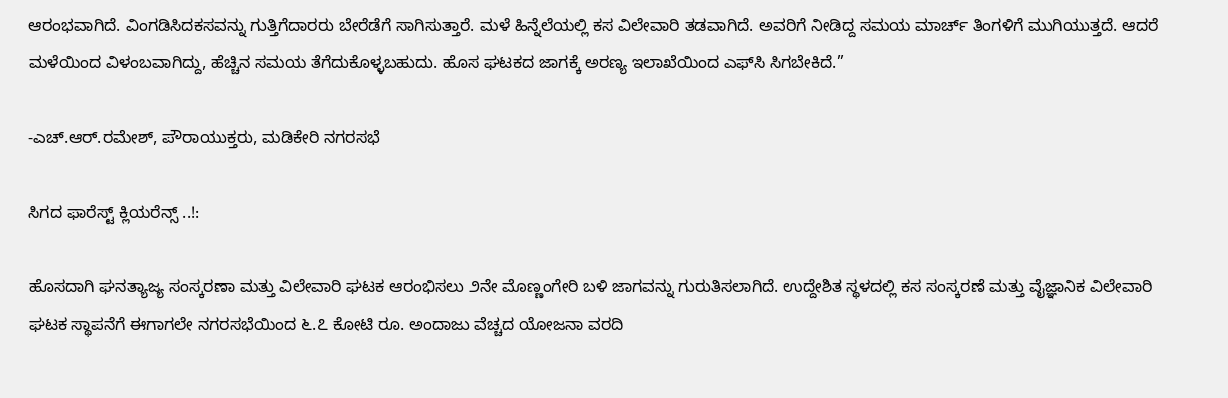ಆರಂಭವಾಗಿದೆ. ವಿಂಗಡಿಸಿದಕಸವನ್ನು ಗುತ್ತಿಗೆದಾರರು ಬೇರೆಡೆಗೆ ಸಾಗಿಸುತ್ತಾರೆ. ಮಳೆ ಹಿನ್ನೆಲೆಯಲ್ಲಿ ಕಸ ವಿಲೇವಾರಿ ತಡವಾಗಿದೆ. ಅವರಿಗೆ ನೀಡಿದ್ದ ಸಮಯ ಮಾರ್ಚ್ ತಿಂಗಳಿಗೆ ಮುಗಿಯುತ್ತದೆ. ಆದರೆ ಮಳೆಯಿಂದ ವಿಳಂಬವಾಗಿದ್ದು, ಹೆಚ್ಚಿನ ಸಮಯ ತೆಗೆದುಕೊಳ್ಳಬಹುದು. ಹೊಸ ಘಟಕದ ಜಾಗಕ್ಕೆ ಅರಣ್ಯ ಇಲಾಖೆಯಿಂದ ಎಫ್‌ಸಿ ಸಿಗಬೇಕಿದೆ.”

-ಎಚ್.ಆರ್.ರಮೇಶ್, ಪೌರಾಯುಕ್ತರು, ಮಡಿಕೇರಿ ನಗರಸಭೆ

ಸಿಗದ ಫಾರೆಸ್ಟ್ ಕ್ಲಿಯರೆನ್ಸ್ ..!:

ಹೊಸದಾಗಿ ಘನತ್ಯಾಜ್ಯ ಸಂಸ್ಕರಣಾ ಮತ್ತು ವಿಲೇವಾರಿ ಘಟಕ ಆರಂಭಿಸಲು ೨ನೇ ಮೊಣ್ಣಂಗೇರಿ ಬಳಿ ಜಾಗವನ್ನು ಗುರುತಿಸಲಾಗಿದೆ. ಉದ್ದೇಶಿತ ಸ್ಥಳದಲ್ಲಿ ಕಸ ಸಂಸ್ಕರಣೆ ಮತ್ತು ವೈಜ್ಞಾನಿಕ ವಿಲೇವಾರಿ ಘಟಕ ಸ್ಥಾಪನೆಗೆ ಈಗಾಗಲೇ ನಗರಸಭೆಯಿಂದ ೬.೭ ಕೋಟಿ ರೂ. ಅಂದಾಜು ವೆಚ್ಚದ ಯೋಜನಾ ವರದಿ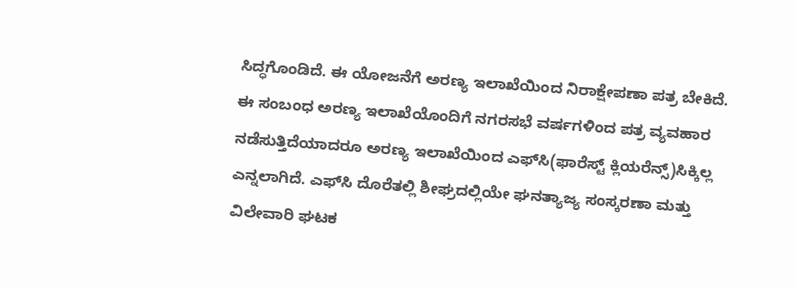ಸಿದ್ಧಗೊಂಡಿದೆ. ಈ ಯೋಜನೆಗೆ ಅರಣ್ಯ ಇಲಾಖೆಯಿಂದ ನಿರಾಕ್ಷೇಪಣಾ ಪತ್ರ ಬೇಕಿದೆ. ಈ ಸಂಬಂಧ ಅರಣ್ಯ ಇಲಾಖೆಯೊಂದಿಗೆ ನಗರಸಭೆ ವರ್ಷಗಳಿಂದ ಪತ್ರ ವ್ಯವಹಾರ ನಡೆಸುತ್ತಿದೆಯಾದರೂ ಅರಣ್ಯ ಇಲಾಖೆಯಿಂದ ಎಫ್‌ಸಿ(ಫಾರೆಸ್ಟ್ ಕ್ಲಿಯರೆನ್ಸ್)ಸಿಕ್ಕಿಲ್ಲ ಎನ್ನಲಾಗಿದೆ. ಎಫ್‌ಸಿ ದೊರೆತಲ್ಲಿ ಶೀಘ್ರದಲ್ಲಿಯೇ ಘನತ್ಯಾಜ್ಯ ಸಂಸ್ಕರಣಾ ಮತ್ತು ವಿಲೇವಾರಿ ಘಟಕ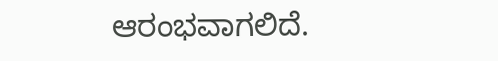ಆರಂಭವಾಗಲಿದೆ.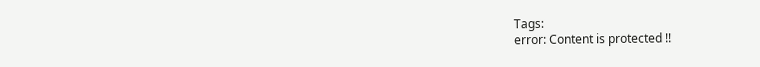Tags:
error: Content is protected !!